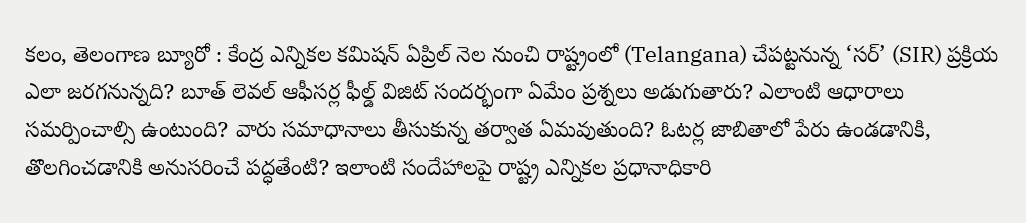కలం, తెలంగాణ బ్యూరో : కేంద్ర ఎన్నికల కమిషన్ ఏప్రిల్ నెల నుంచి రాష్ట్రంలో (Telangana) చేపట్టనున్న ‘సర్’ (SIR) ప్రక్రియ ఎలా జరగనున్నది? బూత్ లెవల్ ఆఫీసర్ల ఫీల్డ్ విజిట్ సందర్భంగా ఏమేం ప్రశ్నలు అడుగుతారు? ఎలాంటి ఆధారాలు సమర్పించాల్సి ఉంటుంది? వారు సమాధానాలు తీసుకున్న తర్వాత ఏమవుతుంది? ఓటర్ల జాబితాలో పేరు ఉండడానికి, తొలగించడానికి అనుసరించే పద్ధతేంటి? ఇలాంటి సందేహాలపై రాష్ట్ర ఎన్నికల ప్రధానాధికారి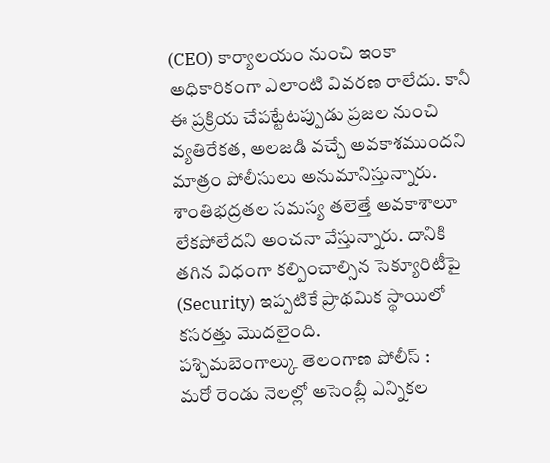(CEO) కార్యాలయం నుంచి ఇంకా అధికారికంగా ఎలాంటి వివరణ రాలేదు. కానీ ఈ ప్రక్రియ చేపట్టేటప్పుడు ప్రజల నుంచి వ్యతిరేకత, అలజడి వచ్చే అవకాశముందని మాత్రం పోలీసులు అనుమానిస్తున్నారు. శాంతిభద్రతల సమస్య తలెత్తే అవకాశాలూ లేకపోలేదని అంచనా వేస్తున్నారు. దానికి తగిన విధంగా కల్పించాల్సిన సెక్యూరిటీపై (Security) ఇప్పటికే ప్రాథమిక స్థాయిలో కసరత్తు మొదలైంది.
పశ్చిమబెంగాల్కు తెలంగాణ పోలీస్ :
మరో రెండు నెలల్లో అసెంబ్లీ ఎన్నికల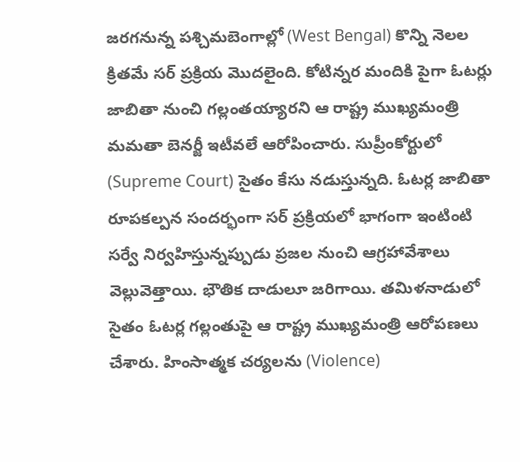జరగనున్న పశ్చిమబెంగాల్లో (West Bengal) కొన్ని నెలల క్రితమే సర్ ప్రక్రియ మొదలైంది. కోటిన్నర మందికి పైగా ఓటర్లు జాబితా నుంచి గల్లంతయ్యారని ఆ రాష్ట్ర ముఖ్యమంత్రి మమతా బెనర్జీ ఇటీవలే ఆరోపించారు. సుప్రీంకోర్టులో (Supreme Court) సైతం కేసు నడుస్తున్నది. ఓటర్ల జాబితా రూపకల్పన సందర్భంగా సర్ ప్రక్రియలో భాగంగా ఇంటింటి సర్వే నిర్వహిస్తున్నప్పుడు ప్రజల నుంచి ఆగ్రహావేశాలు వెల్లువెత్తాయి. భౌతిక దాడులూ జరిగాయి. తమిళనాడులో సైతం ఓటర్ల గల్లంతుపై ఆ రాష్ట్ర ముఖ్యమంత్రి ఆరోపణలు చేశారు. హింసాత్మక చర్యలను (Violence)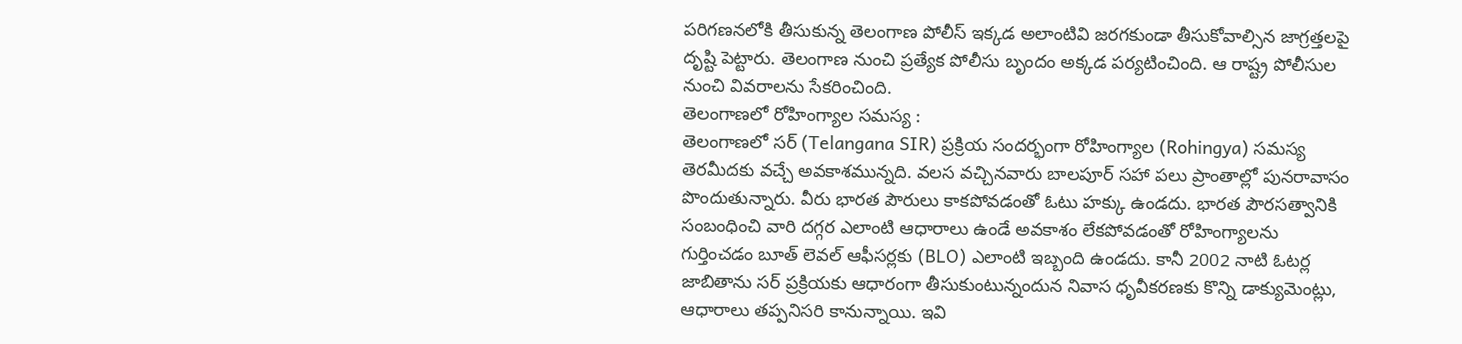పరిగణనలోకి తీసుకున్న తెలంగాణ పోలీస్ ఇక్కడ అలాంటివి జరగకుండా తీసుకోవాల్సిన జాగ్రత్తలపై దృష్టి పెట్టారు. తెలంగాణ నుంచి ప్రత్యేక పోలీసు బృందం అక్కడ పర్యటించింది. ఆ రాష్ట్ర పోలీసుల నుంచి వివరాలను సేకరించింది.
తెలంగాణలో రోహింగ్యాల సమస్య :
తెలంగాణలో సర్ (Telangana SIR) ప్రక్రియ సందర్భంగా రోహింగ్యాల (Rohingya) సమస్య తెరమీదకు వచ్చే అవకాశమున్నది. వలస వచ్చినవారు బాలపూర్ సహా పలు ప్రాంతాల్లో పునరావాసం పొందుతున్నారు. వీరు భారత పౌరులు కాకపోవడంతో ఓటు హక్కు ఉండదు. భారత పౌరసత్వానికి సంబంధించి వారి దగ్గర ఎలాంటి ఆధారాలు ఉండే అవకాశం లేకపోవడంతో రోహింగ్యాలను గుర్తించడం బూత్ లెవల్ ఆఫీసర్లకు (BLO) ఎలాంటి ఇబ్బంది ఉండదు. కానీ 2002 నాటి ఓటర్ల జాబితాను సర్ ప్రక్రియకు ఆధారంగా తీసుకుంటున్నందున నివాస ధృవీకరణకు కొన్ని డాక్యుమెంట్లు, ఆధారాలు తప్పనిసరి కానున్నాయి. ఇవి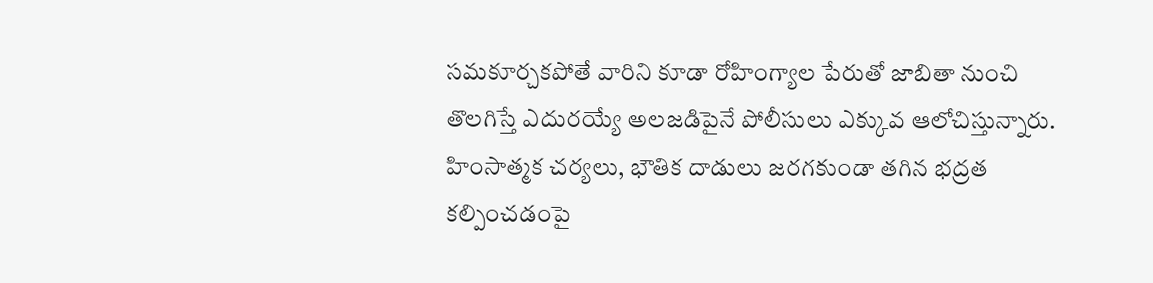సమకూర్చకపోతే వారిని కూడా రోహింగ్యాల పేరుతో జాబితా నుంచి తొలగిస్తే ఎదురయ్యే అలజడిపైనే పోలీసులు ఎక్కువ ఆలోచిస్తున్నారు. హింసాత్మక చర్యలు, భౌతిక దాడులు జరగకుండా తగిన భద్రత కల్పించడంపై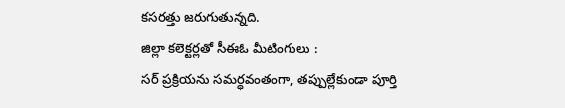కసరత్తు జరుగుతున్నది.
జిల్లా కలెక్టర్లతో సీఈఓ మీటింగులు :
సర్ ప్రక్రియను సమర్ధవంతంగా, తప్పుల్లేకుండా పూర్తి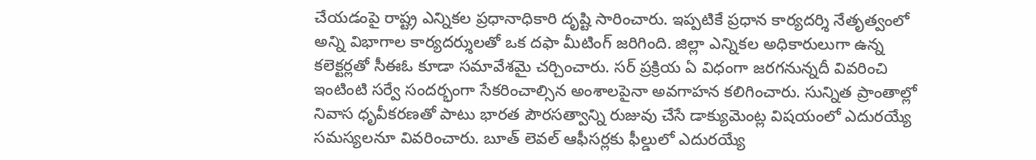చేయడంపై రాష్ట్ర ఎన్నికల ప్రధానాధికారి దృష్టి సారించారు. ఇప్పటికే ప్రధాన కార్యదర్శి నేతృత్వంలో అన్ని విభాగాల కార్యదర్శులతో ఒక దఫా మీటింగ్ జరిగింది. జిల్లా ఎన్నికల అధికారులుగా ఉన్న కలెక్టర్లతో సీఈఓ కూడా సమావేశమై చర్చించారు. సర్ ప్రక్రియ ఏ విధంగా జరగనున్నదీ వివరించి ఇంటింటి సర్వే సందర్భంగా సేకరించాల్సిన అంశాలపైనా అవగాహన కలిగించారు. సున్నిత ప్రాంతాల్లో నివాస ధృవీకరణతో పాటు భారత పౌరసత్వాన్ని రుజువు చేసే డాక్యుమెంట్ల విషయంలో ఎదురయ్యే సమస్యలనూ వివరించారు. బూత్ లెవల్ ఆఫీసర్లకు ఫీల్డులో ఎదురయ్యే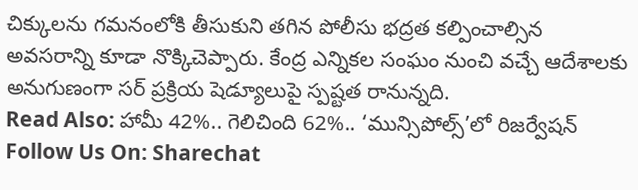చిక్కులను గమనంలోకి తీసుకుని తగిన పోలీసు భద్రత కల్పించాల్సిన అవసరాన్ని కూడా నొక్కిచెప్పారు. కేంద్ర ఎన్నికల సంఘం నుంచి వచ్చే ఆదేశాలకు అనుగుణంగా సర్ ప్రక్రియ షెడ్యూలుపై స్పష్టత రానున్నది.
Read Also: హామీ 42%.. గెలిచింది 62%.. ‘మున్సిపోల్స్’లో రిజర్వేషన్
Follow Us On: Sharechat